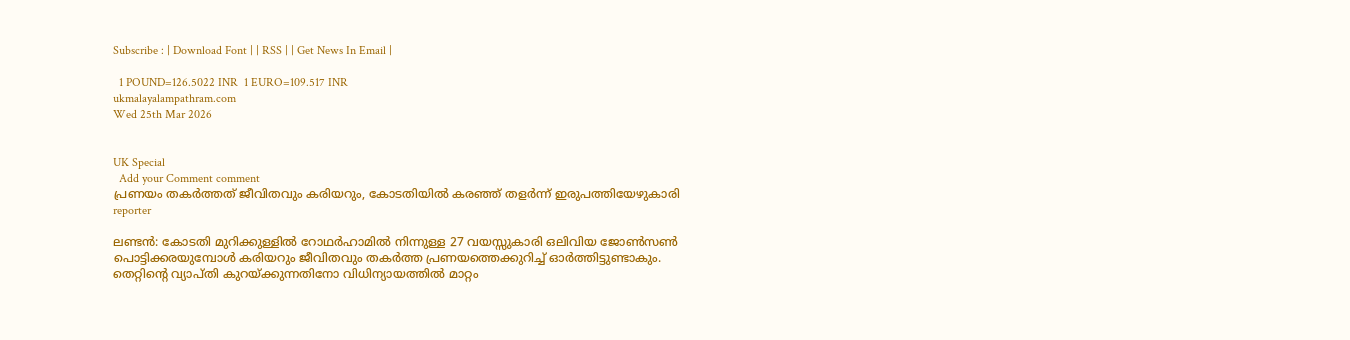Subscribe : | Download Font | | RSS | | Get News In Email |

  1 POUND=126.5022 INR  1 EURO=109.517 INR
ukmalayalampathram.com
Wed 25th Mar 2026


UK Special
  Add your Comment comment
പ്രണയം തകര്‍ത്തത് ജീവിതവും കരിയറും, കോടതിയില്‍ കരഞ്ഞ് തളര്‍ന്ന് ഇരുപത്തിയേഴുകാരി
reporter

ലണ്ടന്‍: കോടതി മുറിക്കുള്ളില്‍ റോഥര്‍ഹാമില്‍ നിന്നുള്ള 27 വയസ്സുകാരി ഒലിവിയ ജോണ്‍സണ്‍ പൊട്ടിക്കരയുമ്പോള്‍ കരിയറും ജീവിതവും തകര്‍ത്ത പ്രണയത്തെക്കുറിച്ച് ഓര്‍ത്തിട്ടുണ്ടാകും. തെറ്റിന്റെ വ്യാപ്തി കുറയ്ക്കുന്നതിനോ വിധിന്യായത്തില്‍ മാറ്റം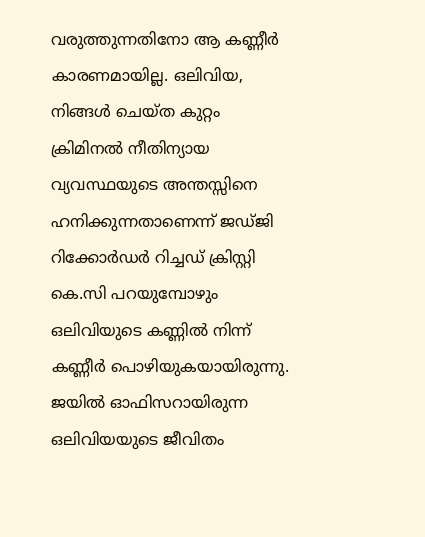വരുത്തുന്നതിനോ ആ കണ്ണീര്‍ കാരണമായില്ല. ഒലിവിയ, നിങ്ങള്‍ ചെയ്ത കുറ്റം ക്രിമിനല്‍ നീതിന്യായ വ്യവസ്ഥയുടെ അന്തസ്സിനെ ഹനിക്കുന്നതാണെന്ന് ജഡ്ജി റിക്കോര്‍ഡര്‍ റിച്ചഡ് ക്രിസ്റ്റി കെ.സി പറയുമ്പോഴും ഒലിവിയുടെ കണ്ണില്‍ നിന്ന് കണ്ണീര്‍ പൊഴിയുകയായിരുന്നു. ജയില്‍ ഓഫിസറായിരുന്ന ഒലിവിയയുടെ ജീവിതം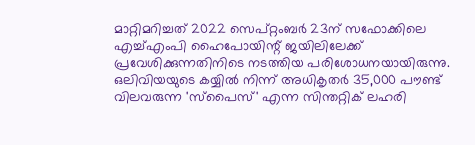മാറ്റിമറിച്ചത് 2022 സെപ്റ്റംബര്‍ 23ന് സഫോക്കിലെ എച്ച്എംപി ഹൈപോയിന്റ് ജയിലിലേക്ക് പ്രവേശിക്കുന്നതിനിടെ നടത്തിയ പരിശോധനയായിരുന്നു. ഒലിവിയയുടെ കയ്യില്‍ നിന്ന് അധികൃതര്‍ 35,000 പൗണ്ട് വിലവരുന്ന 'സ്‌പൈസ്' എന്ന സിന്തറ്റിക് ലഹരി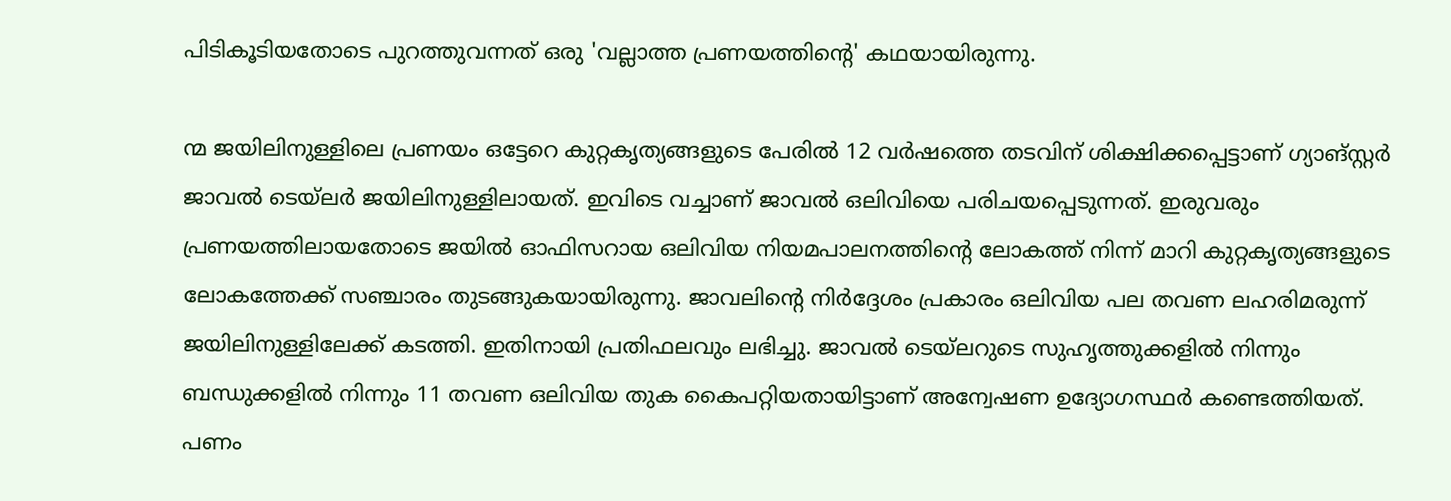പിടികൂടിയതോടെ പുറത്തുവന്നത് ഒരു 'വല്ലാത്ത പ്രണയത്തിന്റെ' കഥയായിരുന്നു.

ന്മ ജയിലിനുള്ളിലെ പ്രണയം ഒട്ടേറെ കുറ്റകൃത്യങ്ങളുടെ പേരില്‍ 12 വര്‍ഷത്തെ തടവിന് ശിക്ഷിക്കപ്പെട്ടാണ് ഗ്യാങ്സ്റ്റര്‍ ജാവല്‍ ടെയ്ലര്‍ ജയിലിനുള്ളിലായത്. ഇവിടെ വച്ചാണ് ജാവല്‍ ഒലിവിയെ പരിചയപ്പെടുന്നത്. ഇരുവരും പ്രണയത്തിലായതോടെ ജയില്‍ ഓഫിസറായ ഒലിവിയ നിയമപാലനത്തിന്റെ ലോകത്ത് നിന്ന് മാറി കുറ്റകൃത്യങ്ങളുടെ ലോകത്തേക്ക് സഞ്ചാരം തുടങ്ങുകയായിരുന്നു. ജാവലിന്റെ നിര്‍ദ്ദേശം പ്രകാരം ഒലിവിയ പല തവണ ലഹരിമരുന്ന് ജയിലിനുള്ളിലേക്ക് കടത്തി. ഇതിനായി പ്രതിഫലവും ലഭിച്ചു. ജാവല്‍ ടെയ്ലറുടെ സുഹൃത്തുക്കളില്‍ നിന്നും ബന്ധുക്കളില്‍ നിന്നും 11 തവണ ഒലിവിയ തുക കൈപറ്റിയതായിട്ടാണ് അന്വേഷണ ഉദ്യോഗസ്ഥര്‍ കണ്ടെത്തിയത്. പണം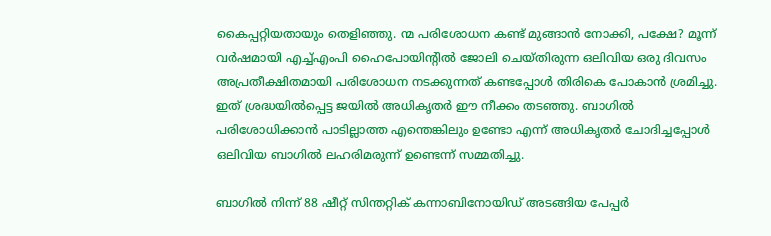കൈപ്പറ്റിയതായും തെളിഞ്ഞു. ന്മ പരിശോധന കണ്ട് മുങ്ങാന്‍ നോക്കി, പക്ഷേ? മൂന്ന് വര്‍ഷമായി എച്ച്എംപി ഹൈപോയിന്റില്‍ ജോലി ചെയ്തിരുന്ന ഒലിവിയ ഒരു ദിവസം അപ്രതീക്ഷിതമായി പരിശോധന നടക്കുന്നത് കണ്ടപ്പോള്‍ തിരികെ പോകാന്‍ ശ്രമിച്ചു. ഇത് ശ്രദ്ധയില്‍പ്പെട്ട ജയില്‍ അധികൃതര്‍ ഈ നീക്കം തടഞ്ഞു. ബാഗില്‍ പരിശോധിക്കാന്‍ പാടില്ലാത്ത എന്തെങ്കിലും ഉണ്ടോ എന്ന് അധികൃതര്‍ ചോദിച്ചപ്പോള്‍ ഒലിവിയ ബാഗില്‍ ലഹരിമരുന്ന് ഉണ്ടെന്ന് സമ്മതിച്ചു.

ബാഗില്‍ നിന്ന് 88 ഷീറ്റ് സിന്തറ്റിക് കന്നാബിനോയിഡ് അടങ്ങിയ പേപ്പര്‍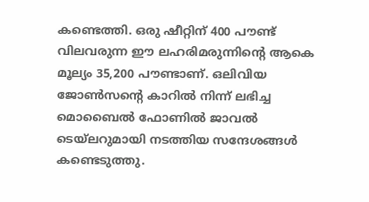കണ്ടെത്തി. ഒരു ഷീറ്റിന് 400 പൗണ്ട് വിലവരുന്ന ഈ ലഹരിമരുന്നിന്റെ ആകെ മൂല്യം 35,200 പൗണ്ടാണ്. ഒലിവിയ ജോണ്‍സന്റെ കാറില്‍ നിന്ന് ലഭിച്ച മൊബൈല്‍ ഫോണില്‍ ജാവല്‍ ടെയ്ലറുമായി നടത്തിയ സന്ദേശങ്ങള്‍ കണ്ടെടുത്തു.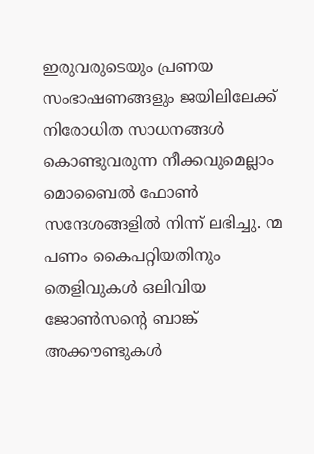ഇരുവരുടെയും പ്രണയ സംഭാഷണങ്ങളും ജയിലിലേക്ക് നിരോധിത സാധനങ്ങള്‍ കൊണ്ടുവരുന്ന നീക്കവുമെല്ലാം മൊബൈല്‍ ഫോണ്‍ സന്ദേശങ്ങളില്‍ നിന്ന് ലഭിച്ചു. ന്മ പണം കൈപറ്റിയതിനും തെളിവുകള്‍ ഒലിവിയ ജോണ്‍സന്റെ ബാങ്ക് അക്കൗണ്ടുകള്‍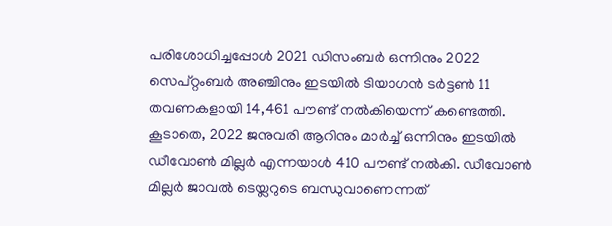പരിശോധിച്ചപ്പോള്‍ 2021 ഡിസംബര്‍ ഒന്നിനും 2022 സെപ്റ്റംബര്‍ അഞ്ചിനും ഇടയില്‍ ടിയാഗന്‍ ടര്‍ട്ടണ്‍ 11 തവണകളായി 14,461 പൗണ്ട് നല്‍കിയെന്ന് കണ്ടെത്തി. കൂടാതെ, 2022 ജനുവരി ആറിനും മാര്‍ച്ച് ഒന്നിനും ഇടയില്‍ ഡീവോണ്‍ മില്ലര്‍ എന്നയാള്‍ 410 പൗണ്ട് നല്‍കി. ഡീവോണ്‍ മില്ലര്‍ ജാവല്‍ ടെയ്ലറുടെ ബന്ധുവാണെന്നത്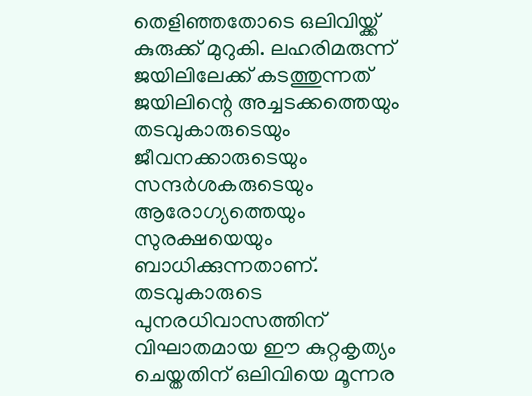തെളിഞ്ഞതോടെ ഒലിവിയ്ക്ക് കുരുക്ക് മുറുകി. ലഹരിമരുന്ന് ജയിലിലേക്ക് കടത്തുന്നത് ജയിലിന്റെ അച്ചടക്കത്തെയും തടവുകാരുടെയും ജീവനക്കാരുടെയും സന്ദര്‍ശകരുടെയും ആരോഗ്യത്തെയും സുരക്ഷയെയും ബാധിക്കുന്നതാണ്. തടവുകാരുടെ പുനരധിവാസത്തിന് വിഘാതമായ ഈ കുറ്റകൃത്യം ചെയ്തതിന് ഒലിവിയെ മൂന്നര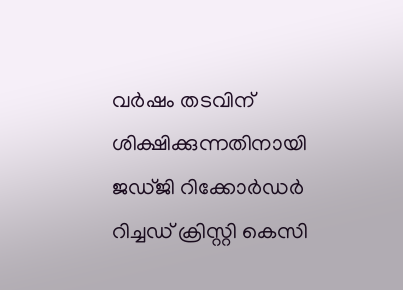വര്‍ഷം തടവിന് ശിക്ഷിക്കുന്നതിനായി ജഡ്ജി റിക്കോര്‍ഡര്‍ റിച്ചഡ് ക്രിസ്റ്റി കെസി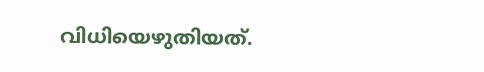വിധിയെഴുതിയത്.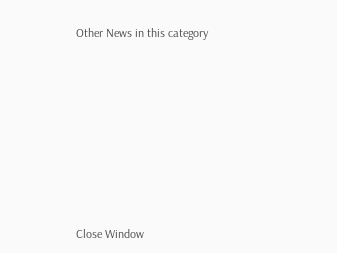Other News in this category








Close Window